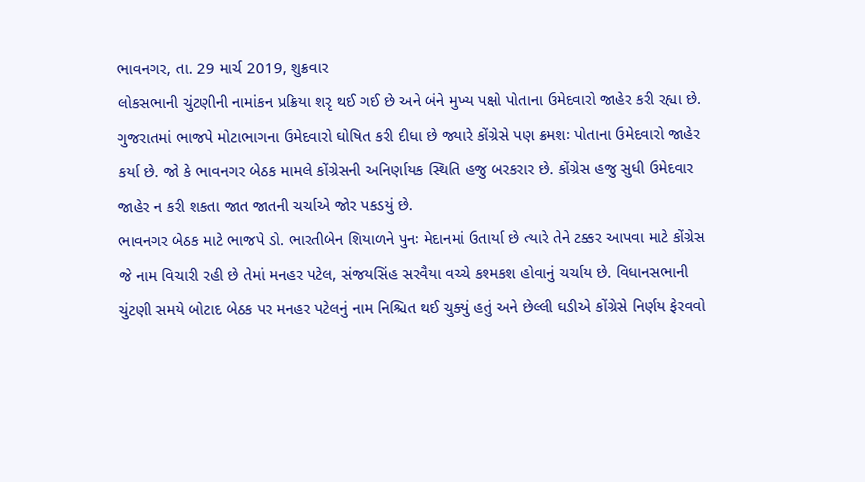ભાવનગર, તા. 29 માર્ચ 2019, શુક્રવાર
લોકસભાની ચુંટણીની નામાંકન પ્રક્રિયા શરૃ થઈ ગઈ છે અને બંને મુખ્ય પક્ષો પોતાના ઉમેદવારો જાહેર કરી રહ્યા છે. ગુજરાતમાં ભાજપે મોટાભાગના ઉમેદવારો ઘોષિત કરી દીધા છે જ્યારે કોંગ્રેસે પણ ક્રમશઃ પોતાના ઉમેદવારો જાહેર કર્યા છે. જો કે ભાવનગર બેઠક મામલે કોંગ્રેસની અનિર્ણાયક સ્થિતિ હજુ બરકરાર છે. કોંગ્રેસ હજુ સુધી ઉમેદવાર જાહેર ન કરી શકતા જાત જાતની ચર્ચાએ જોર પકડયું છે.
ભાવનગર બેઠક માટે ભાજપે ડો. ભારતીબેન શિયાળને પુનઃ મેદાનમાં ઉતાર્યા છે ત્યારે તેને ટક્કર આપવા માટે કોંગ્રેસ જે નામ વિચારી રહી છે તેમાં મનહર પટેલ, સંજયસિંહ સરવૈયા વચ્ચે કશ્મકશ હોવાનું ચર્ચાય છે. વિધાનસભાની ચુંટણી સમયે બોટાદ બેઠક પર મનહર પટેલનું નામ નિશ્ચિત થઈ ચુક્યું હતું અને છેલ્લી ઘડીએ કોંગ્રેસે નિર્ણય ફેરવવો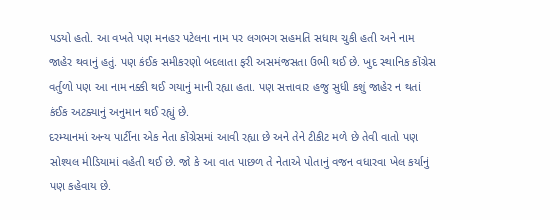પડયો હતો. આ વખતે પણ મનહર પટેલના નામ પર લગભગ સહમતિ સધાય ચુકી હતી અને નામ જાહેર થવાનું હતું. પણ કંઈક સમીકરણો બદલાતા ફરી અસમંજસતા ઉભી થઈ છે. ખુદ સ્થાનિક કોંગ્રેસ વર્તુળો પણ આ નામ નક્કી થઈ ગયાનું માની રહ્યા હતા. પણ સત્તાવાર હજુ સુધી કશું જાહેર ન થતાં કંઈક અટક્યાનું અનુમાન થઈ રહ્યું છે.
દરમ્યાનમાં અન્ય પાર્ટીના એક નેતા કોંગ્રેસમાં આવી રહ્યા છે અને તેને ટીકીટ મળે છે તેવી વાતો પણ સોશ્યલ મીડિયામાં વહેતી થઈ છે. જો કે આ વાત પાછળ તે નેતાએ પોતાનું વજન વધારવા ખેલ કર્યાનું પણ કહેવાય છે.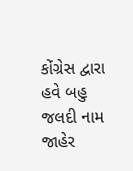કોંગ્રેસ દ્વારા હવે બહુ જલદી નામ જાહેર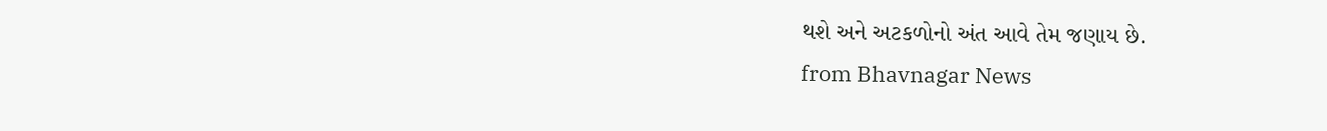થશે અને અટકળોનો અંત આવે તેમ જણાય છે.
from Bhavnagar News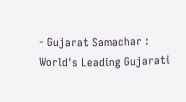- Gujarat Samachar : World's Leading Gujarati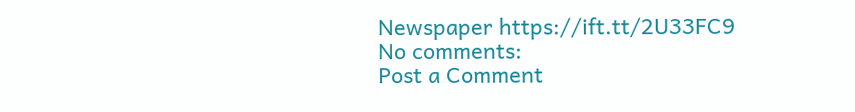Newspaper https://ift.tt/2U33FC9
No comments:
Post a Comment